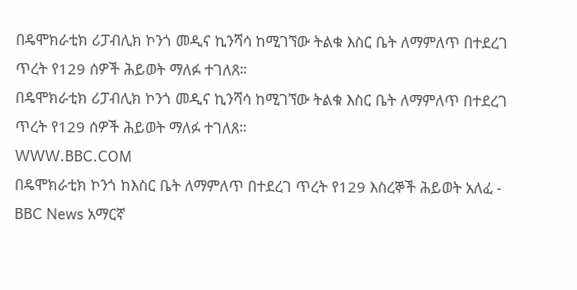በዴሞክራቲክ ሪፓብሊክ ኮንጎ መዲና ኪንሻሳ ከሚገኘው ትልቁ እስር ቤት ለማምለጥ በተደረገ ጥረት የ129 ሰዎች ሕይወት ማለፉ ተገለጸ።
በዴሞክራቲክ ሪፓብሊክ ኮንጎ መዲና ኪንሻሳ ከሚገኘው ትልቁ እስር ቤት ለማምለጥ በተደረገ ጥረት የ129 ሰዎች ሕይወት ማለፉ ተገለጸ።
WWW.BBC.COM
በዴሞክራቲክ ኮንጎ ከእስር ቤት ለማምለጥ በተደረገ ጥረት የ129 እስረኞች ሕይወት አለፈ - BBC News አማርኛ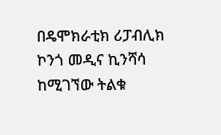በዴሞክራቲክ ሪፓብሊክ ኮንጎ መዲና ኪንሻሳ ከሚገኘው ትልቁ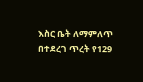እስር ቤት ለማምለጥ በተደረገ ጥረት የ129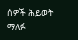ሰዎች ሕይወት ማለፉ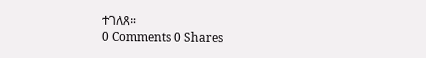ተገለጸ።
0 Comments 0 Shares